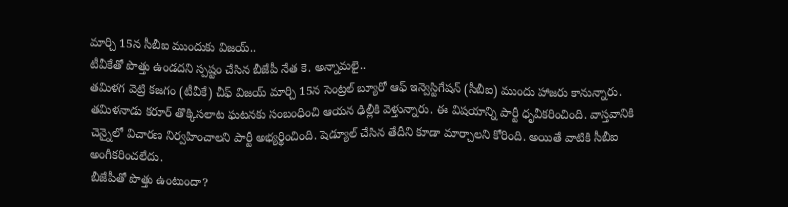మార్చి 15న సీబీఐ ముందుకు విజయ్..
టీవీకేతో పొత్తు ఉండదని స్పష్టం చేసిన బీజేపీ నేత కె. అన్నామలై..
తమిళగ వెట్రి కజగం (టీవీకే) చీఫ్ విజయ్ మార్చి 15న సెంట్రల్ బ్యూరో ఆఫ్ ఇన్వెస్టిగేషన్ (సీబీఐ) ముందు హాజరు కానున్నారు. తమిళనాడు కరూర్ తొక్కిసలాట ఘటనకు సంబంధించి ఆయన ఢిల్లీకి వెళ్తున్నారు. ఈ విషయాన్ని పార్టీ ధృవీకరించింది. వాస్తవానికి చెన్నైలో విచారణ నిర్వహించాలని పార్టీ అభ్యర్థించింది. షెడ్యూల్ చేసిన తేదీని కూడా మార్చాలని కోరింది. అయితే వాటికి సీబీఐ అంగీకరించలేదు.
బీజేపీతో పొత్తు ఉంటుందా?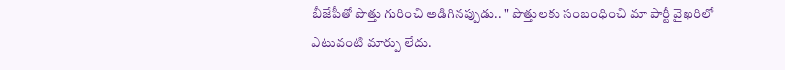బీజేపీతో పొత్తు గురించి అడిగినప్పుడు.. " పొత్తులకు సంబంధించి మా పార్టీ వైఖరిలో ఎటువంటి మార్పు లేదు.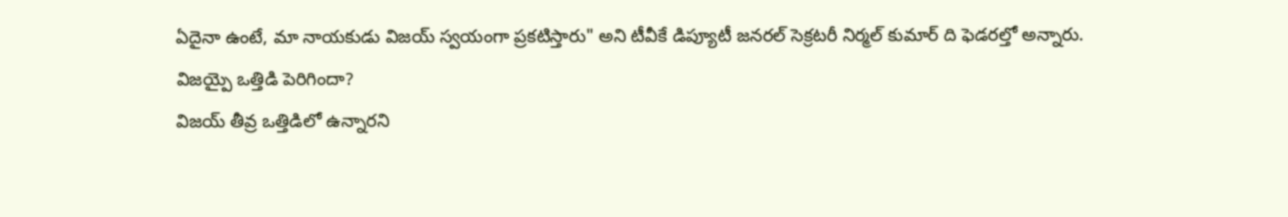ఏదైనా ఉంటే, మా నాయకుడు విజయ్ స్వయంగా ప్రకటిస్తారు" అని టీవీకే డిప్యూటీ జనరల్ సెక్రటరీ నిర్మల్ కుమార్ ది ఫెడరల్తో అన్నారు.
విజయ్పై ఒత్తిడి పెరిగిందా?
విజయ్ తీవ్ర ఒత్తిడిలో ఉన్నారని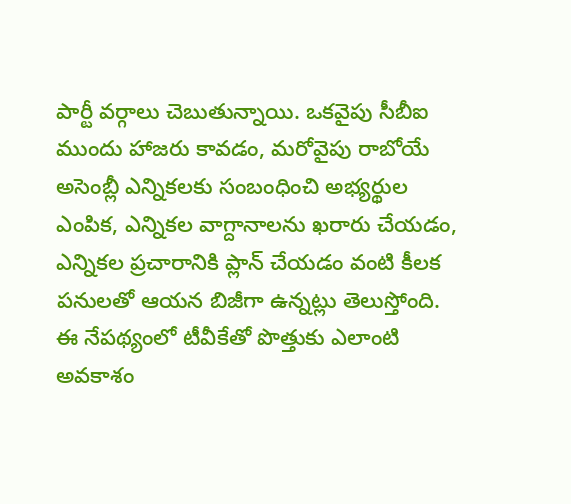పార్టీ వర్గాలు చెబుతున్నాయి. ఒకవైపు సీబీఐ ముందు హాజరు కావడం, మరోవైపు రాబోయే అసెంబ్లీ ఎన్నికలకు సంబంధించి అభ్యర్థుల ఎంపిక, ఎన్నికల వాగ్దానాలను ఖరారు చేయడం, ఎన్నికల ప్రచారానికి ప్లాన్ చేయడం వంటి కీలక పనులతో ఆయన బిజీగా ఉన్నట్లు తెలుస్తోంది.
ఈ నేపథ్యంలో టీవీకేతో పొత్తుకు ఎలాంటి అవకాశం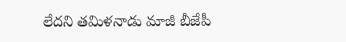లేదని తమిళనాడు మాజీ బీజేపీ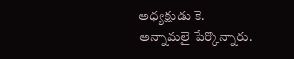అధ్యక్షుడు కె. అన్నామలై పేర్కొన్నారు.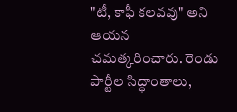"టీ, కాఫీ కలవవు" అని ఆయన చమత్కరించారు. రెండు పార్టీల సిద్ధాంతాలు,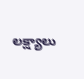లక్ష్యాలు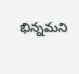భిన్నమని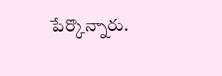పేర్కొన్నారు.